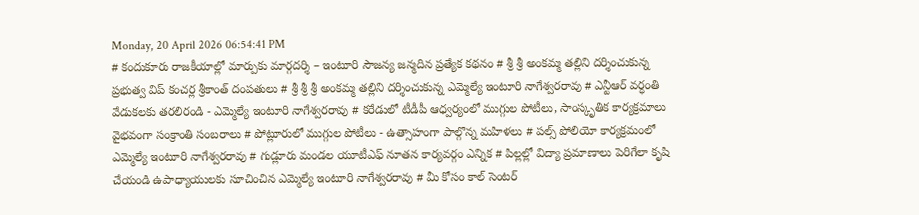Monday, 20 April 2026 06:54:41 PM
# కందుకూరు రాజకీయాల్లో మార్పుకు మార్గదర్శి – ఇంటూరి సౌజన్య జన్మదిన ప్రత్యేక కథనం # శ్రీ శ్రీ అంకమ్మ తల్లిని దర్శించుకున్న ప్రభుత్వ విప్ కంచర్ల శ్రీకాంత్ దంపతులు # శ్రీ శ్రీ శ్రీ అంకమ్మ తల్లిని దర్శించుకున్న ఎమ్మెల్యే ఇంటూరి నాగేశ్వరరావు # ఎన్టీఆర్ వర్ధంతి వేడుకలకు తరలిరండి - ఎమ్మెల్యే ఇంటూరి నాగేశ్వరరావు # కరేడులో టీడీపీ ఆధ్వర్యంలో ముగ్గుల పోటీలు, సాంస్కృతిక కార్యక్రమాలు వైభవంగా సంక్రాంతి సంబరాలు # పోట్లూరులో ముగ్గుల పోటీలు - ఉత్సాహంగా పాల్గొన్న మహిళలు # పల్స్ పోలియో కార్యక్రమంలో ఎమ్మెల్యే ఇంటూరి నాగేశ్వరరావు # గుడ్లూరు మండల యూటీఎఫ్ నూతన కార్యవర్గం ఎన్నిక # పిల్లల్లో విద్యా ప్రమాణాలు పెరిగేలా కృషి చేయండి ఉపాధ్యాయులకు సూచించిన ఎమ్మెల్యే ఇంటూరి నాగేశ్వరరావు # మీ కోసం కాల్ సెంటర్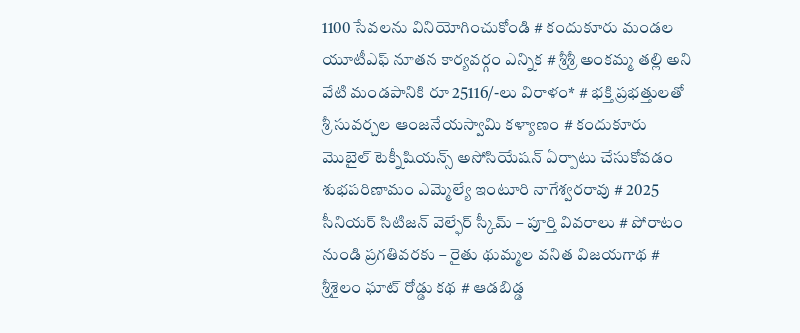1100 సేవలను వినియోగించుకోండి # కందుకూరు మండల యూటీఎఫ్ నూతన కార్యవర్గం ఎన్నిక # శ్రీశ్రీ అంకమ్మ తల్లి అని వేటి మండపానికి రూ 25116/-లు విరాళం* # భక్తి ప్రభత్తులతో శ్రీ సువర్చల ఆంజనేయస్వామి కళ్యాణం # కందుకూరు మొబైల్ టెక్నీషియన్స్ అసోసియేషన్ ఏర్పాటు చేసుకోవడం శుభపరిణామం ఎమ్మెల్యే ఇంటూరి నాగేశ్వరరావు # 2025 సీనియర్ సిటిజన్ వెల్ఫేర్ స్కీమ్ – పూర్తి వివరాలు # పోరాటం నుండి ప్రగతివరకు – రైతు థుమ్మల వనిత విజయగాథ # శ్రీశైలం ఘాట్ రోడ్డు కథ # ఆడబిడ్డ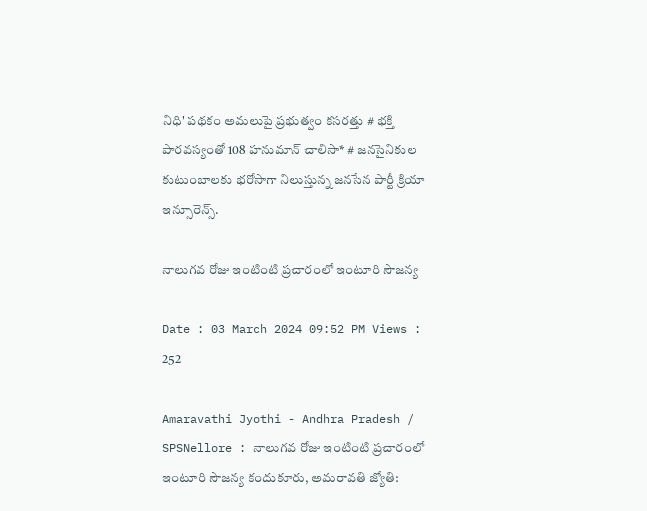నిధి' పథకం అమలుపై ప్రభుత్వం కసరత్తు # భక్తి పారవస్యంతో 108 హనుమాన్ చాలిసా* # జనసైనికుల కుటుంబాలకు భరోసాగా నిలుస్తున్న జనసేన పార్టీ క్రియా ఇన్సూరెన్స్.

నాలుగవ రోజు ఇంటింటి ప్రచారంలో ఇంటూరి సౌజన్య

Date : 03 March 2024 09:52 PM Views : 252

Amaravathi Jyothi - Andhra Pradesh / SPSNellore : నాలుగవ రోజు ఇంటింటి ప్రచారంలో ఇంటూరి సౌజన్య కందుకూరు, అమరావతి జ్యోతి: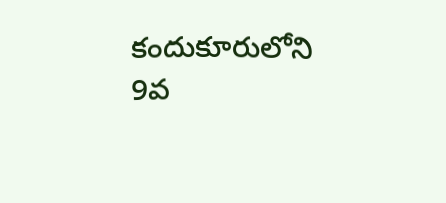కందుకూరులోని 9వ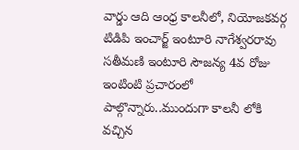వార్డు ఆది ఆంధ్ర కాలనీలో, నియోజకవర్గ టిడిపి ఇంచార్జ్ ఇంటూరి నాగేశ్వరరావు సతీమణి ఇంటూరి సౌజన్య 4వ రోజు ఇంటింటి ప్రచారంలో పాల్గొన్నారు..ముందుగా కాలనీ లోకి వచ్చిన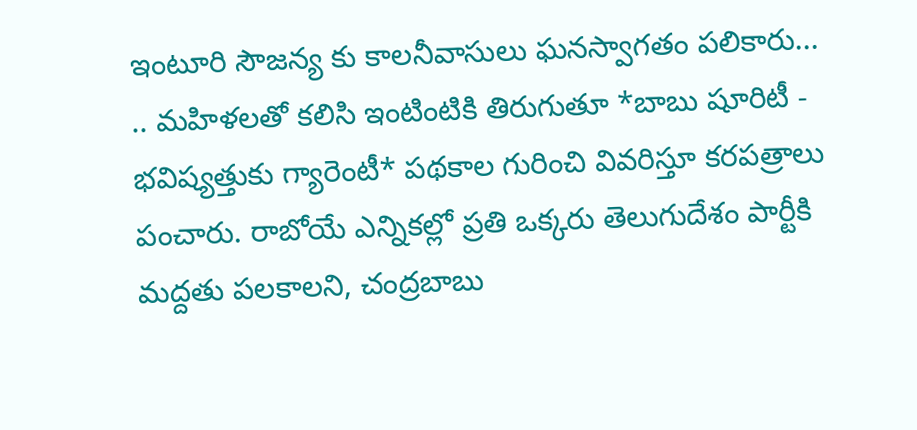ఇంటూరి సౌజన్య కు కాలనీవాసులు ఘనస్వాగతం పలికారు... .. మహిళలతో కలిసి ఇంటింటికి తిరుగుతూ *బాబు షూరిటీ - భవిష్యత్తుకు గ్యారెంటీ* పథకాల గురించి వివరిస్తూ కరపత్రాలు పంచారు. రాబోయే ఎన్నికల్లో ప్రతి ఒక్కరు తెలుగుదేశం పార్టీకి మద్దతు పలకాలని, చంద్రబాబు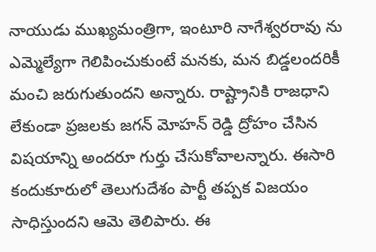నాయుడు ముఖ్యమంత్రిగా, ఇంటూరి నాగేశ్వరరావు ను ఎమ్మెల్యేగా గెలిపించుకుంటే మనకు, మన బిడ్డలందరికీ మంచి జరుగుతుందని అన్నారు. రాష్ట్రానికి రాజధాని లేకుండా ప్రజలకు జగన్ మోహన్ రెడ్డి ద్రోహం చేసిన విషయాన్ని అందరూ గుర్తు చేసుకోవాలన్నారు. ఈసారి కందుకూరులో తెలుగుదేశం పార్టీ తప్పక విజయం సాధిస్తుందని ఆమె తెలిపారు. ఈ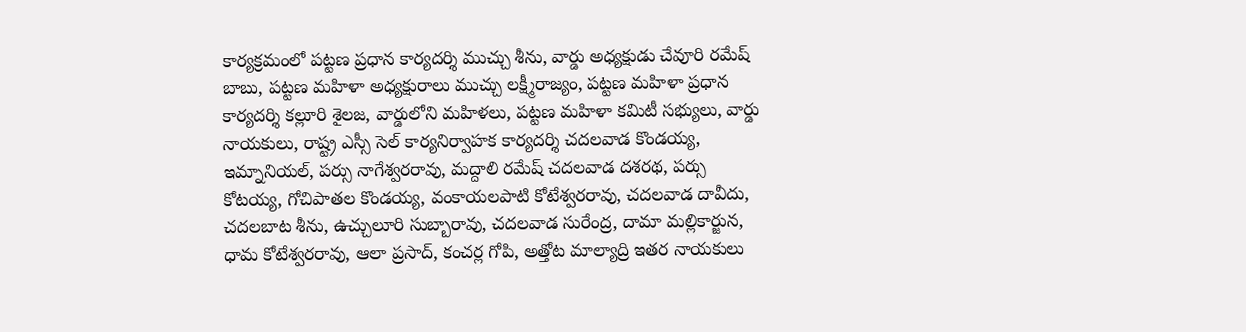కార్యక్రమంలో పట్టణ ప్రధాన కార్యదర్శి ముచ్చు శీను, వార్డు అధ్యక్షుడు చేవూరి రమేష్ బాబు, పట్టణ మహిళా అధ్యక్షురాలు ముచ్చు లక్ష్మీరాజ్యం, పట్టణ మహిళా ప్రధాన కార్యదర్శి కల్లూరి శైలజ, వార్డులోని మహిళలు, పట్టణ మహిళా కమిటీ సభ్యులు, వార్డు నాయకులు, రాష్ట్ర ఎస్సీ సెల్ కార్యనిర్వాహక కార్యదర్శి చదలవాడ కొండయ్య, ఇమ్నానియల్, పర్సు నాగేశ్వరరావు, మద్దాలి రమేష్ చదలవాడ దశరథ, పర్సు కోటయ్య, గోచిపాతల కొండయ్య, వంకాయలపాటి కోటేశ్వరరావు, చదలవాడ దావీదు, చదలబాట శీను, ఉచ్చులూరి సుబ్బారావు, చదలవాడ సురేంద్ర, దామా మల్లికార్జున, ధామ కోటేశ్వరరావు, ఆలా ప్రసాద్, కంచర్ల గోపి, అత్తోట మాల్యాద్రి ఇతర నాయకులు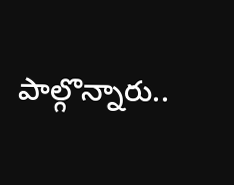పాల్గొన్నారు..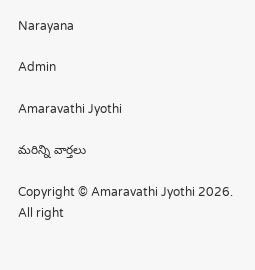Narayana

Admin

Amaravathi Jyothi

మరిన్ని వార్తలు

Copyright © Amaravathi Jyothi 2026. All right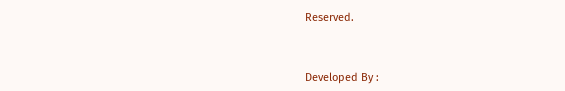Reserved.



Developed By :